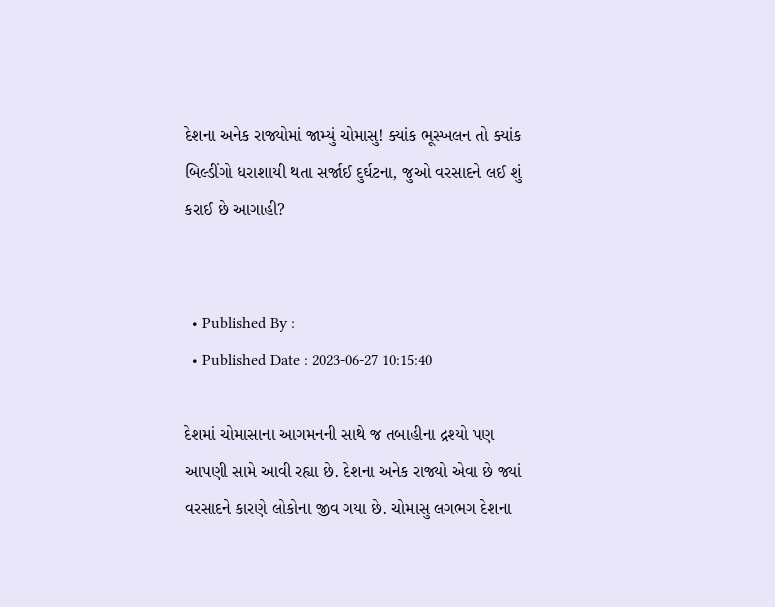દેશના અનેક રાજ્યોમાં જામ્યું ચોમાસુ! ક્યાંક ભૂસ્ખલન તો ક્યાંક બિલ્ડીંગો ધરાશાયી થતા સર્જાઈ દુર્ઘટના, જુઓ વરસાદને લઈ શું કરાઈ છે આગાહી?


  • Published By :
  • Published Date : 2023-06-27 10:15:40

દેશમાં ચોમાસાના આગમનની સાથે જ તબાહીના દ્રશ્યો પણ આપણી સામે આવી રહ્યા છે. દેશના અનેક રાજ્યો એવા છે જ્યાં વરસાદને કારણે લોકોના જીવ ગયા છે. ચોમાસુ લગભગ દેશના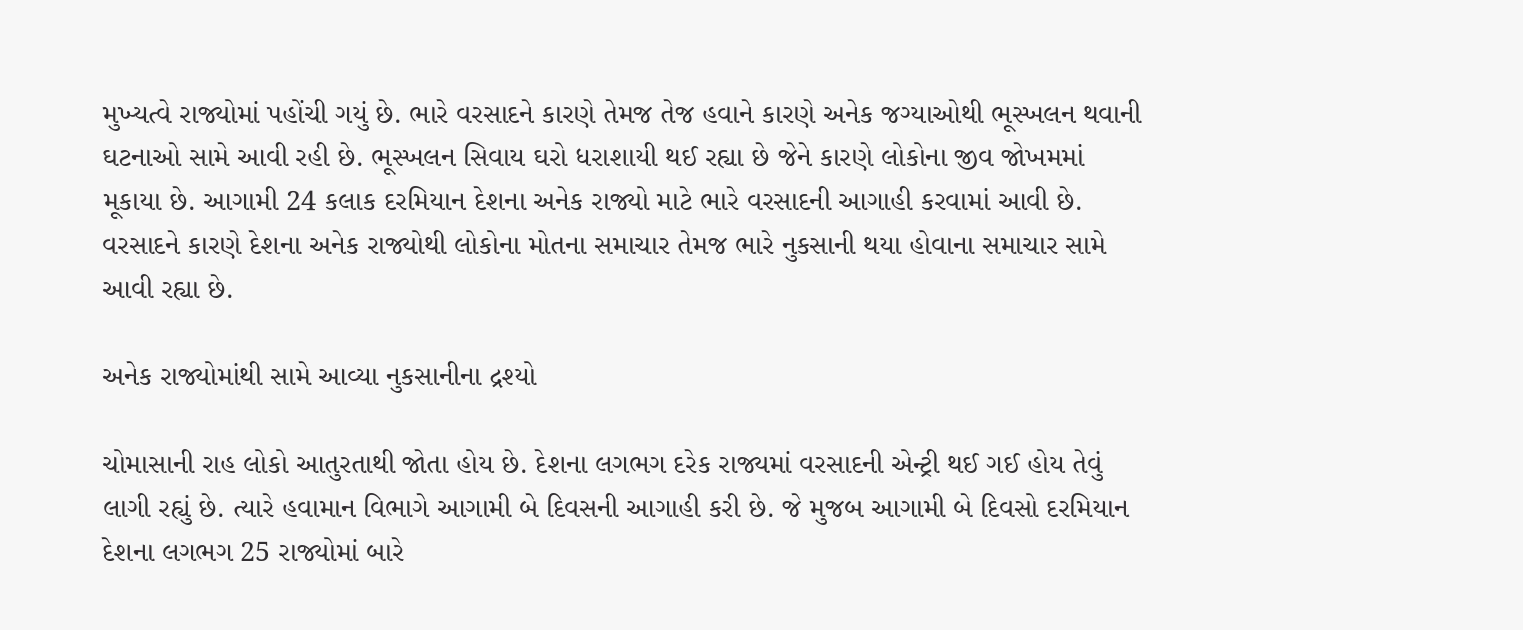મુખ્યત્વે રાજ્યોમાં પહોંચી ગયું છે. ભારે વરસાદને કારણે તેમજ તેજ હવાને કારણે અનેક જગ્યાઓથી ભૂસ્ખલન થવાની ઘટનાઓ સામે આવી રહી છે. ભૂસ્ખલન સિવાય ઘરો ધરાશાયી થઈ રહ્યા છે જેને કારણે લોકોના જીવ જોખમમાં મૂકાયા છે. આગામી 24 કલાક દરમિયાન દેશના અનેક રાજ્યો માટે ભારે વરસાદની આગાહી કરવામાં આવી છે. વરસાદને કારણે દેશના અનેક રાજ્યોથી લોકોના મોતના સમાચાર તેમજ ભારે નુકસાની થયા હોવાના સમાચાર સામે આવી રહ્યા છે.

અનેક રાજ્યોમાંથી સામે આવ્યા નુકસાનીના દ્રશ્યો

ચોમાસાની રાહ લોકો આતુરતાથી જોતા હોય છે. દેશના લગભગ દરેક રાજ્યમાં વરસાદની એન્ટ્રી થઈ ગઈ હોય તેવું લાગી રહ્યું છે. ત્યારે હવામાન વિભાગે આગામી બે દિવસની આગાહી કરી છે. જે મુજબ આગામી બે દિવસો દરમિયાન દેશના લગભગ 25 રાજ્યોમાં બારે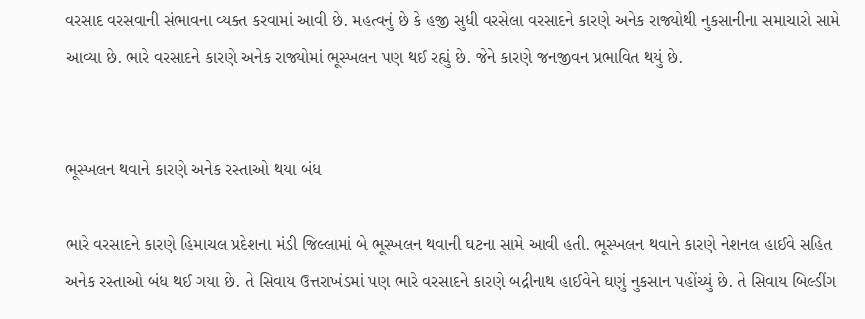વરસાદ વરસવાની સંભાવના વ્યક્ત કરવામાં આવી છે. મહત્વનું છે કે હજી સુધી વરસેલા વરસાદને કારણે અનેક રાજ્યોથી નુકસાનીના સમાચારો સામે આવ્યા છે. ભારે વરસાદને કારણે અનેક રાજ્યોમાં ભૂસ્ખલન પણ થઈ રહ્યું છે. જેને કારણે જનજીવન પ્રભાવિત થયું છે.


ભૂસ્ખલન થવાને કારણે અનેક રસ્તાઓ થયા બંધ

ભારે વરસાદને કારણે હિમાચલ પ્રદેશના મંડી જિલ્લામાં બે ભૂસ્ખલન થવાની ઘટના સામે આવી હતી. ભૂસ્ખલન થવાને કારણે નેશનલ હાઈવે સહિત અનેક રસ્તાઓ બંધ થઈ ગયા છે. તે સિવાય ઉત્તરાખંડમાં પણ ભારે વરસાદને કારણે બદ્રીનાથ હાઈવેને ઘણું નુકસાન પહોંચ્યું છે. તે સિવાય બિલ્ડીંગ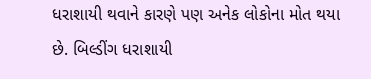ધરાશાયી થવાને કારણે પણ અનેક લોકોના મોત થયા છે. બિલ્ડીંગ ધરાશાયી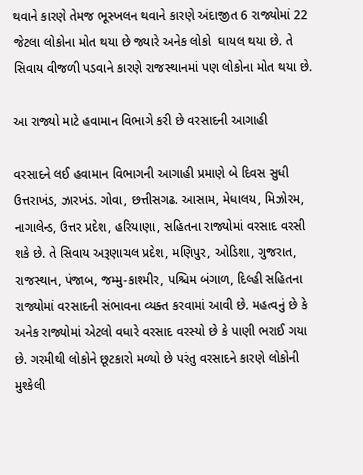થવાને કારણે તેમજ ભૂસ્ખલન થવાને કારણે અંદાજીત 6 રાજ્યોમાં 22 જેટલા લોકોના મોત થયા છે જ્યારે અનેક લોકો  ઘાયલ થયા છે. તે સિવાય વીજળી પડવાને કારણે રાજસ્થાનમાં પણ લોકોના મોત થયા છે.

આ રાજ્યો માટે હવામાન વિભાગે કરી છે વરસાદની આગાહી

વરસાદને લઈ હવામાન વિભાગની આગાહી પ્રમાણે બે દિવસ સુધી ઉત્તરાખંડ, ઝારખંડ. ગોવા, છત્તીસગઢ. આસામ, મેધાલય, મિઝોરમ, નાગાલેન્ડ, ઉત્તર પ્રદેશ, હરિયાણા, સહિતના રાજ્યોમાં વરસાદ વરસી શકે છે. તે સિવાય અરૂણાચલ પ્રદેશ, મણિપુર, ઓડિશા, ગુજરાત, રાજસ્થાન, પંજાબ, જમ્મુ-કાશ્મીર, પશ્ચિમ બંગાળ, દિલ્હી સહિતના રાજ્યોમાં વરસાદની સંભાવના વ્યક્ત કરવામાં આવી છે. મહત્વનું છે કે અનેક રાજ્યોમાં એટલો વધારે વરસાદ વરસ્યો છે કે પાણી ભરાઈ ગયા છે. ગરમીથી લોકોને છૂટકારો મળ્યો છે પરંતુ વરસાદને કારણે લોકોની મુશ્કેલી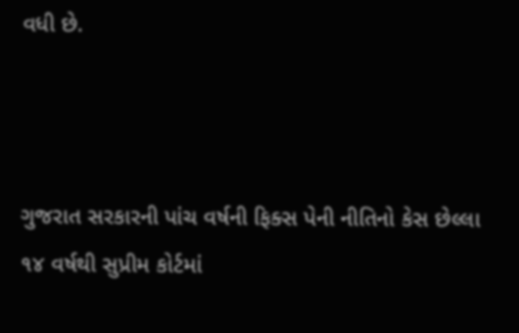વધી છે.



ગુજરાત સરકારની પાંચ વર્ષની ફિક્સ પેની નીતિનો કેસ છેલ્લા ૧૪ વર્ષથી સુપ્રીમ કોર્ટમાં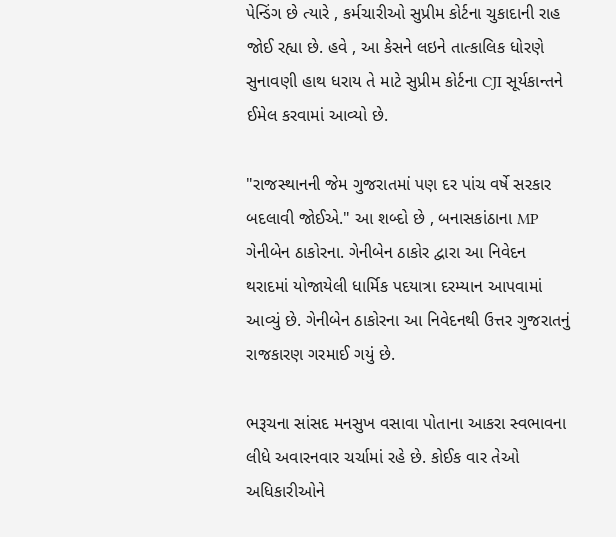પેન્ડિંગ છે ત્યારે , કર્મચારીઓ સુપ્રીમ કોર્ટના ચુકાદાની રાહ જોઈ રહ્યા છે. હવે , આ કેસને લઇને તાત્કાલિક ધોરણે સુનાવણી હાથ ધરાય તે માટે સુપ્રીમ કોર્ટના CJI સૂર્યકાન્તને ઈમેલ કરવામાં આવ્યો છે.

"રાજસ્થાનની જેમ ગુજરાતમાં પણ દર પાંચ વર્ષે સરકાર બદલાવી જોઈએ." આ શબ્દો છે , બનાસકાંઠાના MP ગેનીબેન ઠાકોરના. ગેનીબેન ઠાકોર દ્વારા આ નિવેદન થરાદમાં યોજાયેલી ધાર્મિક પદયાત્રા દરમ્યાન આપવામાં આવ્યું છે. ગેનીબેન ઠાકોરના આ નિવેદનથી ઉત્તર ગુજરાતનું રાજકારણ ગરમાઈ ગયું છે.

ભરૂચના સાંસદ મનસુખ વસાવા પોતાના આકરા સ્વભાવના લીધે અવારનવાર ચર્ચામાં રહે છે. કોઈક વાર તેઓ અધિકારીઓને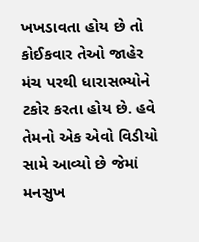ખખડાવતા હોય છે તો કોઈકવાર તેઓ જાહેર મંચ પરથી ધારાસભ્યોને ટકોર કરતા હોય છે. હવે તેમનો એક એવો વિડીયો સામે આવ્યો છે જેમાં મનસુખ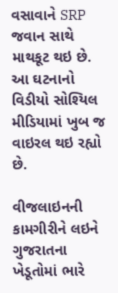વસાવાને SRP જવાન સાથે માથકૂટ થઇ છે. આ ઘટનાનો વિડીયો સોશ્યિલ મીડિયામાં ખુબ જ વાઇરલ થઇ રહ્યો છે.

વીજલાઇનની કામગીરીને લઇને ગુજરાતના ખેડૂતોમાં ભારે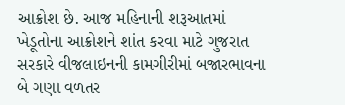આક્રોશ છે. આજ મહિનાની શરૂઆતમાં ખેડૂતોના આક્રોશને શાંત કરવા માટે ગુજરાત સરકારે વીજલાઇનની કામગીરીમાં બજારભાવના બે ગણા વળતર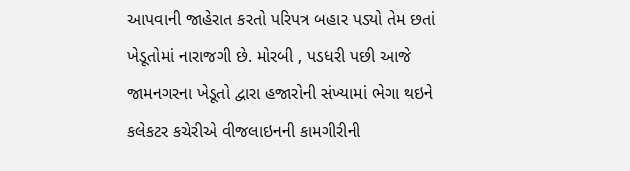આપવાની જાહેરાત કરતો પરિપત્ર બહાર પડ્યો તેમ છતાં ખેડૂતોમાં નારાજગી છે. મોરબી , પડધરી પછી આજે જામનગરના ખેડૂતો દ્વારા હજારોની સંખ્યામાં ભેગા થઇને કલેકટર કચેરીએ વીજલાઇનની કામગીરીની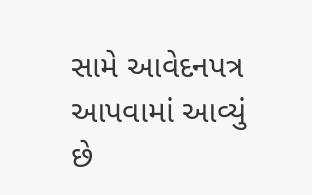સામે આવેદનપત્ર આપવામાં આવ્યું છે